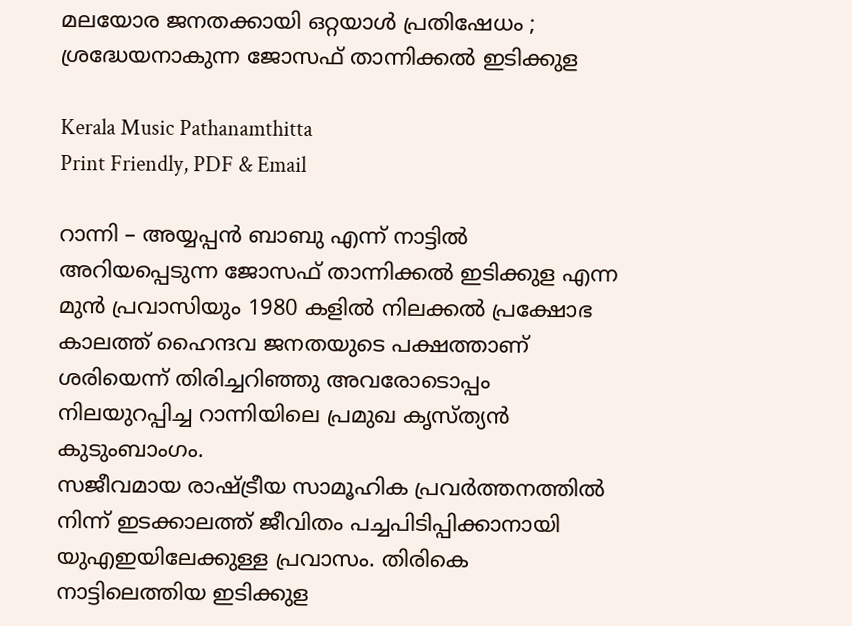മലയോര ജനതക്കായി ഒറ്റയാൾ പ്രതിഷേധം ; ശ്രദ്ധേയനാകുന്ന ജോസഫ് താന്നിക്കൽ ഇടിക്കുള

Kerala Music Pathanamthitta
Print Friendly, PDF & Email

റാന്നി – അയ്യപ്പൻ ബാബു എന്ന് നാട്ടിൽ അറിയപ്പെടുന്ന ജോസഫ് താന്നിക്കൽ ഇടിക്കുള എന്ന മുൻ പ്രവാസിയും 1980 കളിൽ നിലക്കൽ പ്രക്ഷോഭ കാലത്ത് ഹൈന്ദവ ജനതയുടെ പക്ഷത്താണ് ശരിയെന്ന് തിരിച്ചറിഞ്ഞു അവരോടൊപ്പം നിലയുറപ്പിച്ച റാന്നിയിലെ പ്രമുഖ കൃസ്ത്യൻ കുടുംബാംഗം.
സജീവമായ രാഷ്ട്രീയ സാമൂഹിക പ്രവർത്തനത്തിൽ നിന്ന് ഇടക്കാലത്ത് ജീവിതം പച്ചപിടിപ്പിക്കാനായി യുഎഇയിലേക്കുള്ള പ്രവാസം. തിരികെ നാട്ടിലെത്തിയ ഇടിക്കുള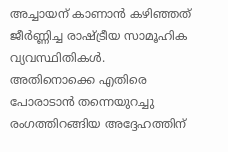അച്ചായന് കാണാൻ കഴിഞ്ഞത് ജീർണ്ണിച്ച രാഷ്ട്രീയ സാമൂഹിക വ്യവസ്ഥിതികൾ. അതിനൊക്കെ എതിരെ പോരാടാൻ തന്നെയുറച്ചു രംഗത്തിറങ്ങിയ അദ്ദേഹത്തിന്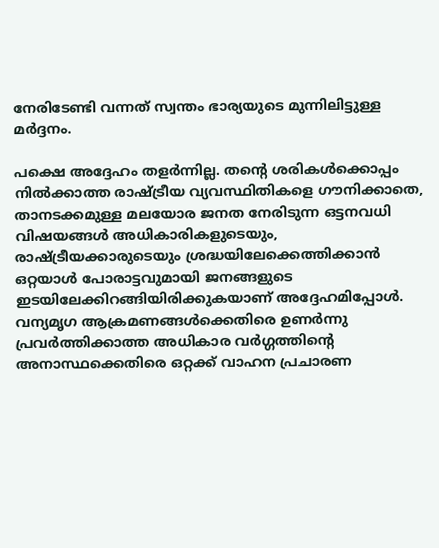നേരിടേണ്ടി വന്നത് സ്വന്തം ഭാര്യയുടെ മുന്നിലിട്ടുള്ള മർദ്ദനം.

പക്ഷെ അദ്ദേഹം തളർന്നില്ല. തന്റെ ശരികൾക്കൊപ്പം നിൽക്കാത്ത രാഷ്ട്രീയ വ്യവസ്ഥിതികളെ ഗൗനിക്കാതെ, താനടക്കമുള്ള മലയോര ജനത നേരിടുന്ന ഒട്ടനവധി വിഷയങ്ങൾ അധികാരികളുടെയും, രാഷ്ട്രീയക്കാരുടെയും ശ്രദ്ധയിലേക്കെത്തിക്കാൻ ഒറ്റയാൾ പോരാട്ടവുമായി ജനങ്ങളുടെ ഇടയിലേക്കിറങ്ങിയിരിക്കുകയാണ് അദ്ദേഹമിപ്പോൾ. വന്യമൃഗ ആക്രമണങ്ങൾക്കെതിരെ ഉണർന്നു പ്രവർത്തിക്കാത്ത അധികാര വർഗ്ഗത്തിന്റെ അനാസ്ഥക്കെതിരെ ഒറ്റക്ക് വാഹന പ്രചാരണ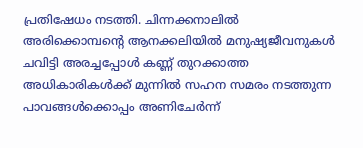പ്രതിഷേധം നടത്തി. ചിന്നക്കനാലിൽ അരിക്കൊമ്പന്റെ ആനക്കലിയിൽ മനുഷ്യജീവനുകൾ ചവിട്ടി അരച്ചപ്പോൾ കണ്ണ് തുറക്കാത്ത അധികാരികൾക്ക് മുന്നിൽ സഹന സമരം നടത്തുന്ന പാവങ്ങൾക്കൊപ്പം അണിചേർന്ന്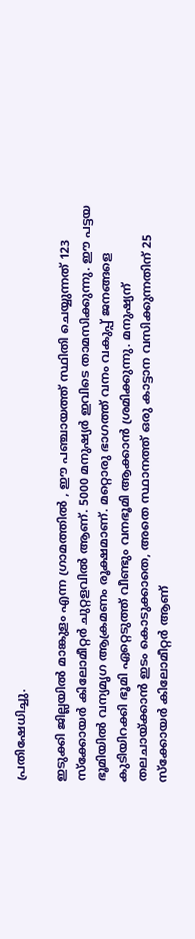പ്രതിഷേധിച്ചു.

ഇടുക്കി ജില്ലയിൽ മാങ്കുളം എന്ന ഗ്രാമത്തിൽ , ഈ പഞ്ചായത്ത്‌ സ്ഥിതി ചെയ്യുന്നത് 123 സ്ക്കോയർ കിലോമീറ്റർ ചുറ്റളവിൽ ആണ്. 5000 മനുഷ്യർ ഇവിടെ താമസിക്കുന്നു. ഈ പട്ടയ ഭൂമിയിൽ വന്യമൃഗ ആക്രമണം രൂക്ഷമാണ്. മറ്റൊരു ഭാഗത്ത് വനം വകുപ്പ് ജനങ്ങളെ കുടിയിറക്കി ഭൂമി ഏറ്റെടുത്ത് വീണ്ടും വനഭൂമി ആക്കാൻ ശ്രമിക്കുന്നു. മനുഷ്യന് തലചായ്ക്കാൻ ഇടം കൊടുക്കാതെ, അതെ സ്ഥാനത്ത് ഒരു കാട്ടാന വസിക്കുന്നതിന് 25 സ്ക്കോയർ കിലോമീറ്റർ ആണ്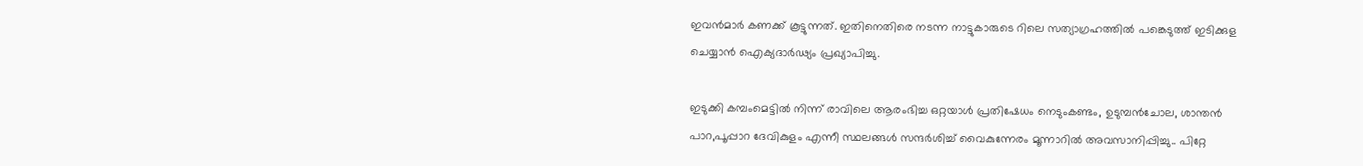ഇവൻമാർ കണക്ക് കൂട്ടുന്നത്. ഇതിനെതിരെ നടന്ന നാട്ടുകാരുടെ റിലെ സത്യാഗ്രഹത്തിൽ പങ്കെടുത്ത് ഇടിക്കുള ചെയ്യാൻ ഐക്യദാർഢ്യം പ്രഖ്യാപിച്ചു.

ഇടുക്കി കമ്പംമെട്ടിൽ നിന്ന് രാവിലെ ആരംഭിച്ച ഒറ്റയാൾ പ്രതിഷേധം നെടുംകണ്ടം, ഉടുമ്പൻചോല, ശാന്തൻ പാറ,പൂപ്പാറ ദേവികുളം എന്നീ സ്ഥലങ്ങൾ സന്ദർശിച്ച് വൈകുന്നേരം മൂന്നാറിൽ അവസാനിപ്പിച്ചു.. പിറ്റേ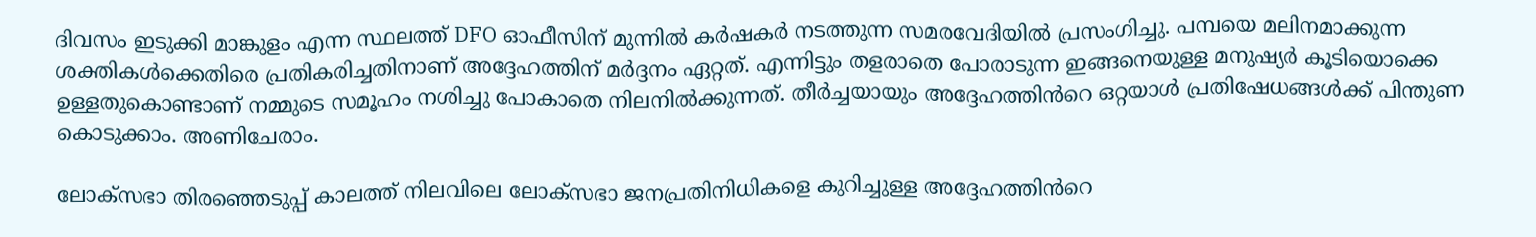ദിവസം ഇടുക്കി മാങ്കുളം എന്ന സ്ഥലത്ത് DFO ഓഫീസിന് മുന്നിൽ കർഷകർ നടത്തുന്ന സമരവേദിയിൽ പ്രസംഗിച്ചു. പമ്പയെ മലിനമാക്കുന്ന ശക്തികൾക്കെതിരെ പ്രതികരിച്ചതിനാണ് അദ്ദേഹത്തിന് മർദ്ദനം ഏറ്റത്. എന്നിട്ടും തളരാതെ പോരാടുന്ന ഇങ്ങനെയുള്ള മനുഷ്യർ കൂടിയൊക്കെ ഉള്ളതുകൊണ്ടാണ് നമ്മുടെ സമൂഹം നശിച്ചു പോകാതെ നിലനിൽക്കുന്നത്. തീർച്ചയായും അദ്ദേഹത്തിൻറെ ഒറ്റയാൾ പ്രതിഷേധങ്ങൾക്ക് പിന്തുണ കൊടുക്കാം. അണിചേരാം.

ലോക്സഭാ തിരഞ്ഞെടുപ്പ് കാലത്ത് നിലവിലെ ലോക്സഭാ ജനപ്രതിനിധികളെ കുറിച്ചുള്ള അദ്ദേഹത്തിൻറെ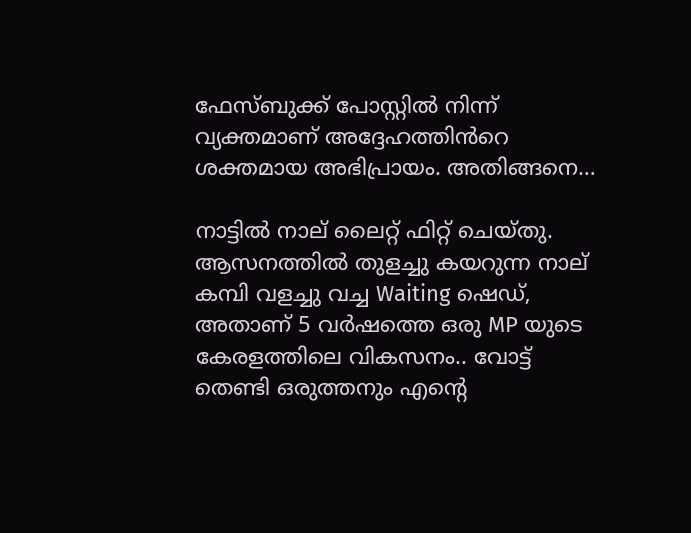ഫേസ്‌ബുക്ക് പോസ്റ്റിൽ നിന്ന് വ്യക്തമാണ് അദ്ദേഹത്തിൻറെ ശക്തമായ അഭിപ്രായം. അതിങ്ങനെ…

നാട്ടിൽ നാല് ലൈറ്റ് ഫിറ്റ് ചെയ്തു. ആസനത്തിൽ തുളച്ചു കയറുന്ന നാല് കമ്പി വളച്ചു വച്ച Waiting ഷെഡ്, അതാണ് 5 വർഷത്തെ ഒരു MP യുടെ കേരളത്തിലെ വികസനം.. വോട്ട് തെണ്ടി ഒരുത്തനും എന്റെ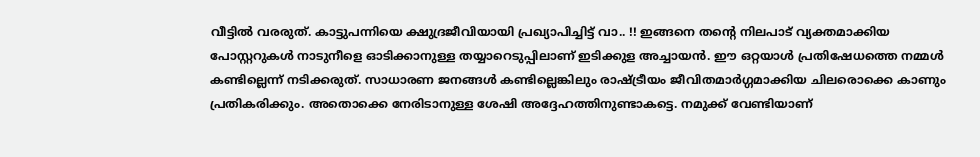വീട്ടിൽ വരരുത്. കാട്ടുപന്നിയെ ക്ഷുദ്രജീവിയായി പ്രഖ്യാപിച്ചിട്ട് വാ.. !! ഇങ്ങനെ തന്റെ നിലപാട് വ്യക്തമാക്കിയ പോസ്റ്ററുകൾ നാടുനീളെ ഓടിക്കാനുള്ള തയ്യാറെടുപ്പിലാണ് ഇടിക്കുള അച്ചായൻ. ഈ ഒറ്റയാൾ പ്രതിഷേധത്തെ നമ്മൾ കണ്ടില്ലെന്ന് നടിക്കരുത്. സാധാരണ ജനങ്ങൾ കണ്ടില്ലെങ്കിലും രാഷ്ട്രീയം ജീവിതമാർഗ്ഗമാക്കിയ ചിലരൊക്കെ കാണും പ്രതികരിക്കും. അതൊക്കെ നേരിടാനുള്ള ശേഷി അദ്ദേഹത്തിനുണ്ടാകട്ടെ. നമുക്ക് വേണ്ടിയാണ്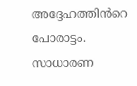അദ്ദേഹത്തിൻറെ പോരാട്ടം. സാധാരണ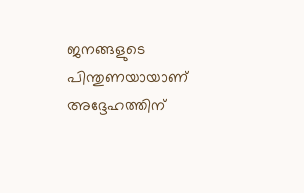ജനങ്ങളുടെ പിന്തുണയായാണ് അദ്ദേഹത്തിന്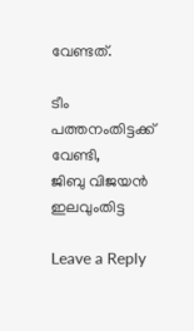വേണ്ടത്.

ടീം പത്തനംതിട്ടക്ക് വേണ്ടി,
ജിബു വിജയൻ ഇലവുംതിട്ട

Leave a Reply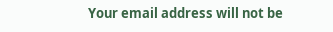Your email address will not be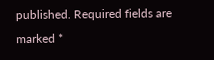published. Required fields are marked *